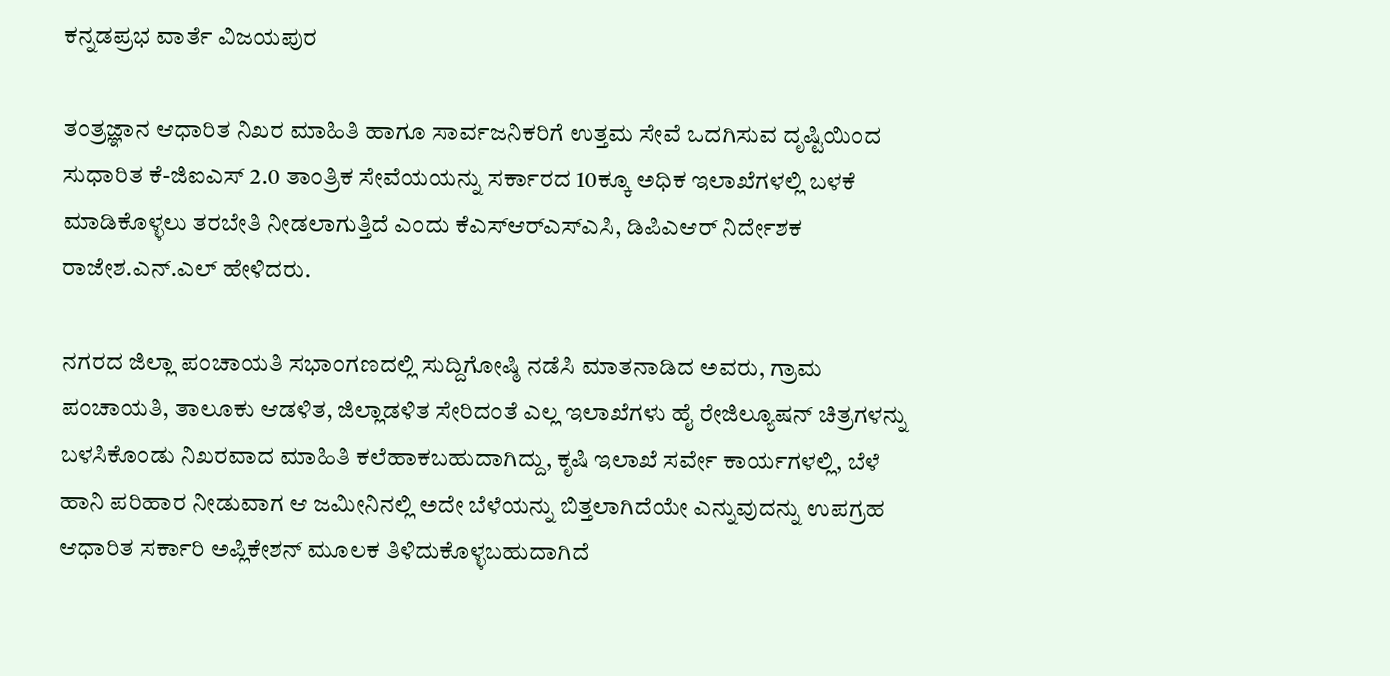ಕನ್ನಡಪ್ರಭ ವಾರ್ತೆ ವಿಜಯಪುರ

ತಂತ್ರಜ್ಞಾನ ಆಧಾರಿತ ನಿಖರ ಮಾಹಿತಿ ಹಾಗೂ ಸಾರ್ವಜನಿಕರಿಗೆ ಉತ್ತಮ ಸೇವೆ ಒದಗಿಸುವ ದೃಷ್ಟಿಯಿಂದ ಸುಧಾರಿತ ಕೆ-ಜಿಐಎಸ್ 2.0 ತಾಂತ್ರಿಕ ಸೇವೆಯಯನ್ನು ಸರ್ಕಾರದ 10ಕ್ಕೂ ಅಧಿಕ ಇಲಾಖೆಗಳಲ್ಲಿ ಬಳಕೆ ಮಾಡಿಕೊಳ್ಳಲು ತರಬೇತಿ ನೀಡಲಾಗುತ್ತಿದೆ ಎಂದು ಕೆಎಸ್‌ಆರ್‌ಎಸ್‌ಎಸಿ, ಡಿಪಿಎಆರ್ ನಿರ್ದೇಶಕ ರಾಜೇಶ.ಎನ್.ಎಲ್ ಹೇಳಿದರು.

ನಗರದ ಜಿಲ್ಲಾ ಪಂಚಾಯತಿ ಸಭಾಂಗಣದಲ್ಲಿ ಸುದ್ದಿಗೋಷ್ಠಿ ನಡೆಸಿ ಮಾತನಾಡಿದ ಅವರು, ಗ್ರಾಮ ಪಂಚಾಯತಿ, ತಾಲೂಕು ಆಡಳಿತ, ಜಿಲ್ಲಾಡಳಿತ ಸೇರಿದಂತೆ ಎಲ್ಲ ಇಲಾಖೆಗಳು ಹೈ ರೇಜಿಲ್ಯೂಷನ್ ಚಿತ್ರಗಳನ್ನು ಬಳಸಿಕೊಂಡು ನಿಖರವಾದ ಮಾಹಿತಿ ಕಲೆಹಾಕಬಹುದಾಗಿದ್ದು, ಕೃಷಿ ಇಲಾಖೆ ಸರ್ವೇ ಕಾರ್ಯಗಳಲ್ಲಿ, ಬೆಳೆ ಹಾನಿ ಪರಿಹಾರ ನೀಡುವಾಗ ಆ ಜಮೀನಿನಲ್ಲಿ ಅದೇ ಬೆಳೆಯನ್ನು ಬಿತ್ತಲಾಗಿದೆಯೇ ಎನ್ನುವುದನ್ನು ಉಪಗ್ರಹ ಆಧಾರಿತ ಸರ್ಕಾರಿ ಅಪ್ಲಿಕೇಶನ್ ಮೂಲಕ ತಿಳಿದುಕೊಳ್ಳಬಹುದಾಗಿದೆ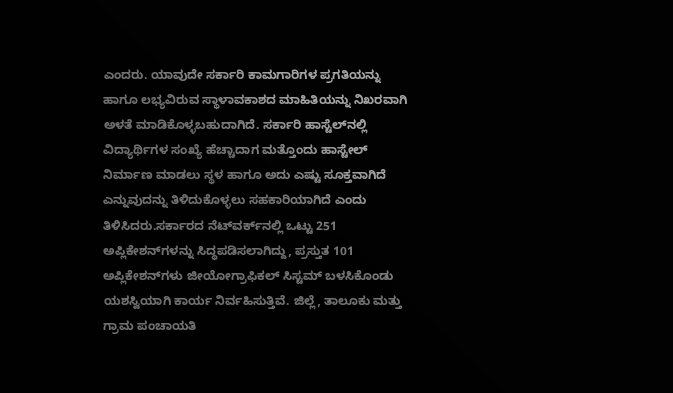ಎಂದರು. ಯಾವುದೇ ಸರ್ಕಾರಿ ಕಾಮಗಾರಿಗಳ ಪ್ರಗತಿಯನ್ನು ಹಾಗೂ ಲಭ್ಯವಿರುವ ಸ್ಥಾಳಾವಕಾಶದ ಮಾಹಿತಿಯನ್ನು ನಿಖರವಾಗಿ ಅಳತೆ ಮಾಡಿಕೊಳ್ಳಬಹುದಾಗಿದೆ. ಸರ್ಕಾರಿ ಹಾಸ್ಟೆಲ್‌ನಲ್ಲಿ ವಿದ್ಯಾರ್ಥಿಗಳ ಸಂಖ್ಯೆ ಹೆಚ್ಚಾದಾಗ ಮತ್ತೊಂದು ಹಾಸ್ಟೇಲ್ ನಿರ್ಮಾಣ ಮಾಡಲು ಸ್ಥಳ ಹಾಗೂ ಅದು ಎಷ್ಟು ಸೂಕ್ತವಾಗಿದೆ ಎನ್ನುವುದನ್ನು ತಿಳಿದುಕೊಳ್ಳಲು ಸಹಕಾರಿಯಾಗಿದೆ ಎಂದು ತಿಳಿಸಿದರು.ಸರ್ಕಾರದ ನೆಟ್‌ವರ್ಕ್‌ನಲ್ಲಿ ಒಟ್ಟು 251 ಅಪ್ಲಿಕೇಶನ್‌ಗಳನ್ನು ಸಿದ್ಧಪಡಿಸಲಾಗಿದ್ದು, ಪ್ರಸ್ತುತ 101 ಅಪ್ಲಿಕೇಶನ್‌ಗಳು ಜೀಯೋಗ್ರಾಫಿಕಲ್ ಸಿಸ್ಟಮ್ ಬಳಸಿಕೊಂಡು ಯಶಸ್ವಿಯಾಗಿ ಕಾರ್ಯ ನಿರ್ವಹಿಸುತ್ತಿವೆ. ಜಿಲ್ಲೆ, ತಾಲೂಕು ಮತ್ತು ಗ್ರಾಮ ಪಂಚಾಯತಿ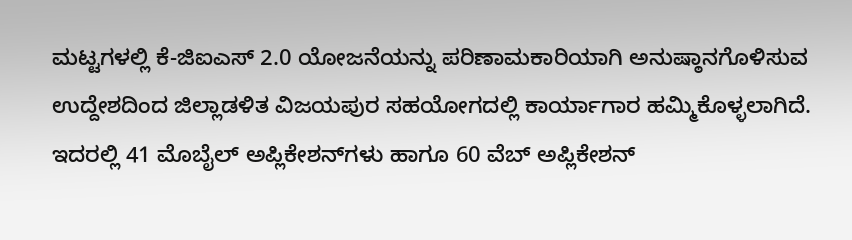ಮಟ್ಟಗಳಲ್ಲಿ ಕೆ-ಜಿಐಎಸ್ 2.0 ಯೋಜನೆಯನ್ನು ಪರಿಣಾಮಕಾರಿಯಾಗಿ ಅನುಷ್ಠಾನಗೊಳಿಸುವ ಉದ್ದೇಶದಿಂದ ಜಿಲ್ಲಾಡಳಿತ ವಿಜಯಪುರ ಸಹಯೋಗದಲ್ಲಿ ಕಾರ್ಯಾಗಾರ ಹಮ್ಮಿಕೊಳ್ಳಲಾಗಿದೆ. ಇದರಲ್ಲಿ 41 ಮೊಬೈಲ್ ಅಪ್ಲಿಕೇಶನ್‌ಗಳು ಹಾಗೂ 60 ವೆಬ್ ಅಪ್ಲಿಕೇಶನ್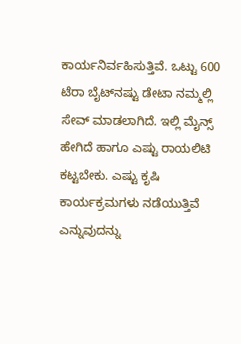ಕಾರ್ಯನಿರ್ವಹಿಸುತ್ತಿವೆ. ಒಟ್ಟು 600 ಟೆರಾ ಬೈಟ್‌ನಷ್ಟು ಡೇಟಾ ನಮ್ಮಲ್ಲಿ ಸೇವ್ ಮಾಡಲಾಗಿದೆ. ಇಲ್ಲಿ ಮೈನ್ಸ್ ಹೇಗಿದೆ ಹಾಗೂ ಎಷ್ಟು ರಾಯಲಿಟಿ ಕಟ್ಟಬೇಕು. ಎಷ್ಟು ಕೃಷಿ ಕಾರ್ಯಕ್ರಮಗಳು ನಡೆಯುತ್ತಿವೆ ಎನ್ನುವುದನ್ನು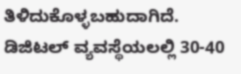ತಿಳಿದುಕೊಳ್ಳಬಹುದಾಗಿದೆ. ಡಿಜಿಟಲ್ ವ್ಯವಸ್ಥೆಯಲಲ್ಲಿ 30-40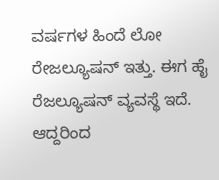ವರ್ಷಗಳ ಹಿಂದೆ ಲೋ ರೇಜಲ್ಯೂಷನ್ ಇತ್ತು. ಈಗ ಹೈ ರೆಜಲ್ಯೂಷನ್ ವ್ಯವಸ್ಥೆ ಇದೆ. ಆದ್ದರಿಂದ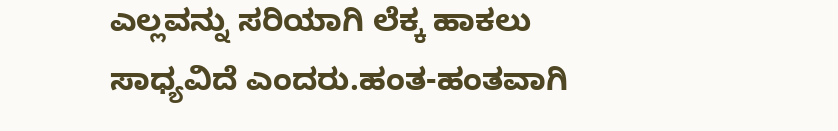ಎಲ್ಲವನ್ನು ಸರಿಯಾಗಿ ಲೆಕ್ಕ ಹಾಕಲು ಸಾಧ್ಯವಿದೆ ಎಂದರು.ಹಂತ-ಹಂತವಾಗಿ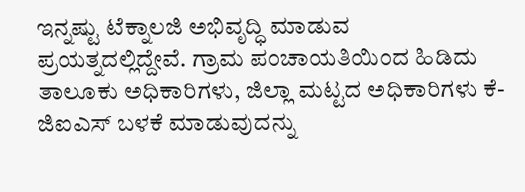ಇನ್ನಷ್ಟು ಟೆಕ್ನಾಲಜಿ ಅಭಿವೃದ್ಧಿ ಮಾಡುವ ಪ್ರಯತ್ನದಲ್ಲಿದ್ದೇವೆ. ಗ್ರಾಮ ಪಂಚಾಯತಿಯಿಂದ ಹಿಡಿದು ತಾಲೂಕು ಅಧಿಕಾರಿಗಳು, ಜಿಲ್ಲಾ ಮಟ್ಟದ ಅಧಿಕಾರಿಗಳು ಕೆ-ಜಿಐಎಸ್ ಬಳಕೆ ಮಾಡುವುದನ್ನು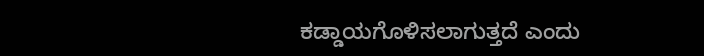ಕಡ್ಡಾಯಗೊಳಿಸಲಾಗುತ್ತದೆ ಎಂದು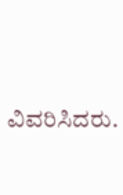ವಿವರಿಸಿದರು.